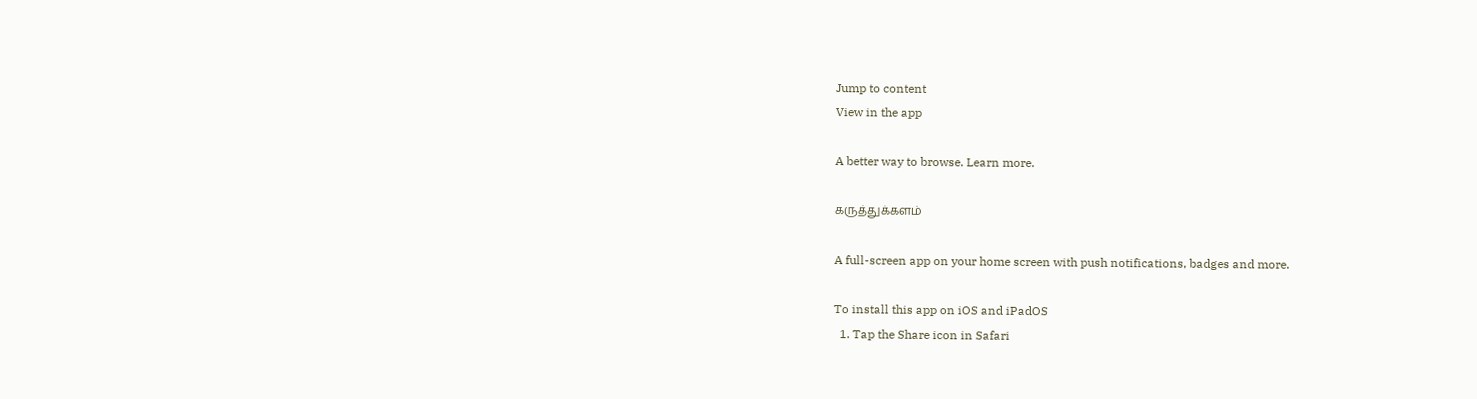Jump to content
View in the app

A better way to browse. Learn more.

கருத்துக்களம்

A full-screen app on your home screen with push notifications, badges and more.

To install this app on iOS and iPadOS
  1. Tap the Share icon in Safari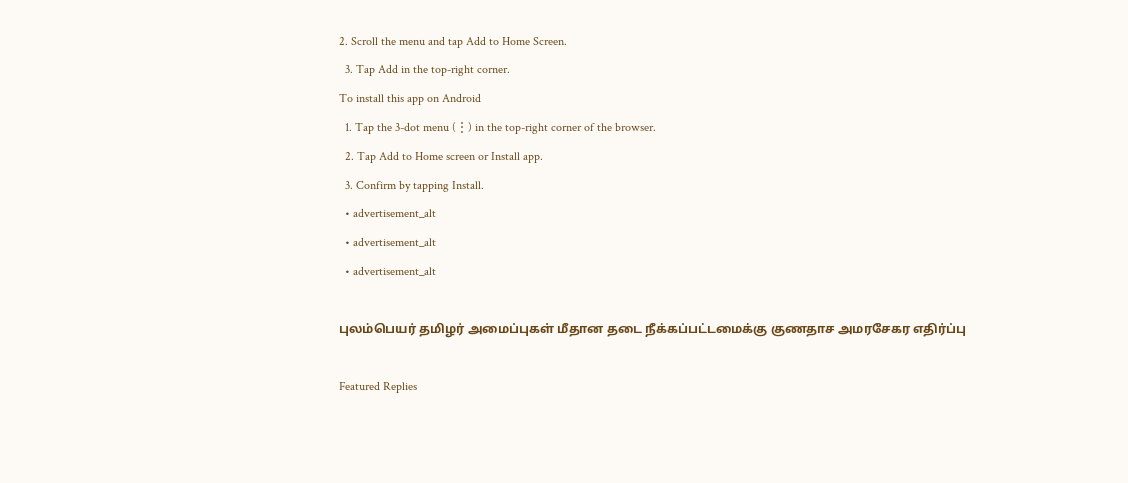2. Scroll the menu and tap Add to Home Screen.
  3. Tap Add in the top-right corner.
To install this app on Android
  1. Tap the 3-dot menu (⋮) in the top-right corner of the browser.
  2. Tap Add to Home screen or Install app.
  3. Confirm by tapping Install.
  • advertisement_alt
  • advertisement_alt
  • advertisement_alt

புலம்பெயர் தமிழர் அமைப்புகள் மீதான தடை நீக்கப்பட்டமைக்கு குணதாச அமரசேகர எதிர்ப்பு

Featured Replies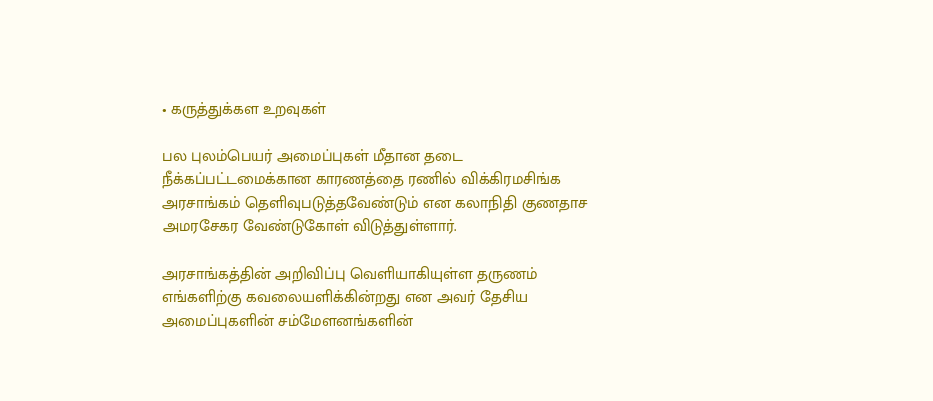• கருத்துக்கள உறவுகள்

பல புலம்பெயர் அமைப்புகள் மீதான தடை நீக்கப்பட்டமைக்கான காரணத்தை ரணில் விக்கிரமசிங்க அரசாங்கம் தெளிவுபடுத்தவேண்டும் என கலாநிதி குணதாச  அமரசேகர வேண்டுகோள் விடுத்துள்ளார்.

அரசாங்கத்தின் அறிவிப்பு வெளியாகியுள்ள தருணம் எங்களிற்கு கவலையளிக்கின்றது என அவர் தேசிய அமைப்புகளின் சம்மேளனங்களின்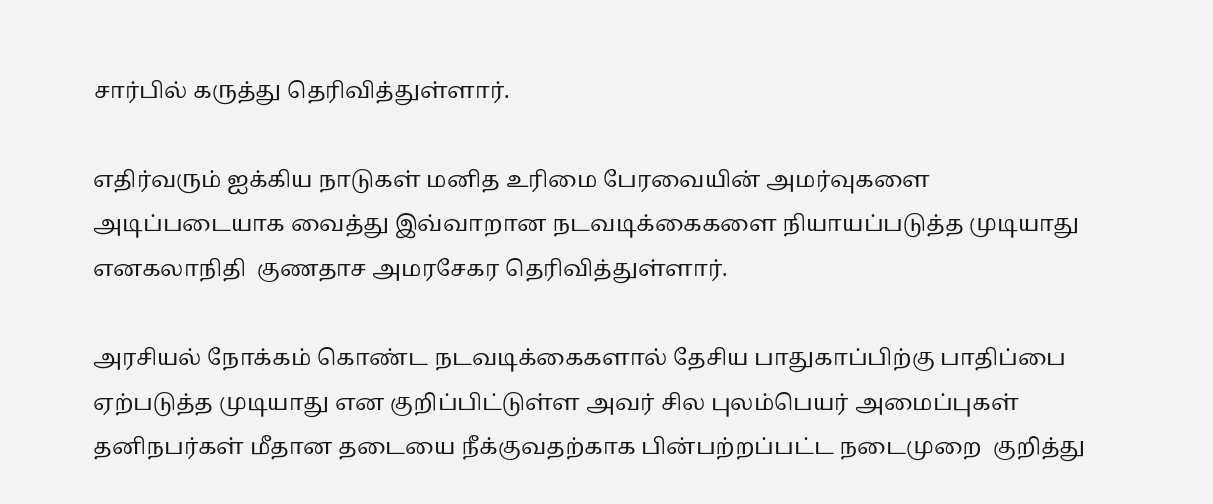சார்பில் கருத்து தெரிவித்துள்ளார்.

எதிர்வரும் ஐக்கிய நாடுகள் மனித உரிமை பேரவையின் அமர்வுகளை அடிப்படையாக வைத்து இவ்வாறான நடவடிக்கைகளை நியாயப்படுத்த முடியாது எனகலாநிதி  குணதாச அமரசேகர தெரிவித்துள்ளார்.

அரசியல் நோக்கம் கொண்ட நடவடிக்கைகளால் தேசிய பாதுகாப்பிற்கு பாதிப்பை ஏற்படுத்த முடியாது என குறிப்பிட்டுள்ள அவர் சில புலம்பெயர் அமைப்புகள் தனிநபர்கள் மீதான தடையை நீக்குவதற்காக பின்பற்றப்பட்ட நடைமுறை  குறித்து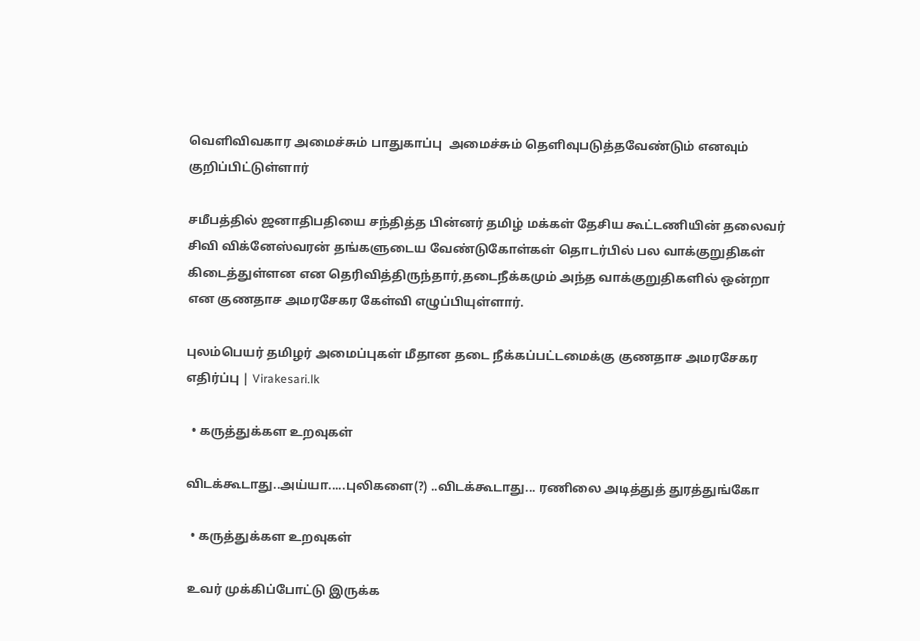வெளிவிவகார அமைச்சும் பாதுகாப்பு  அமைச்சும் தெளிவுபடுத்தவேண்டும் எனவும் குறிப்பிட்டுள்ளார்

சமீபத்தில் ஜனாதிபதியை சந்தித்த பின்னர் தமிழ் மக்கள் தேசிய கூட்டணியின் தலைவர் சிவி விக்னேஸ்வரன் தங்களுடைய வேண்டுகோள்கள் தொடர்பில் பல வாக்குறுதிகள் கிடைத்துள்ளன என தெரிவித்திருந்தார்,தடைநீக்கமும் அந்த வாக்குறுதிகளில் ஒன்றா என குணதாச அமரசேகர கேள்வி எழுப்பியுள்ளார்.

புலம்பெயர் தமிழர் அமைப்புகள் மீதான தடை நீக்கப்பட்டமைக்கு குணதாச அமரசேகர எதிர்ப்பு | Virakesari.lk

  • கருத்துக்கள உறவுகள்

விடக்கூடாது..அய்யா.....புலிகளை(?) ..விடக்கூடாது... ரணிலை அடித்துத் துரத்துங்கோ

  • கருத்துக்கள உறவுகள்

 உவர் முக்கிப்போட்டு இருக்க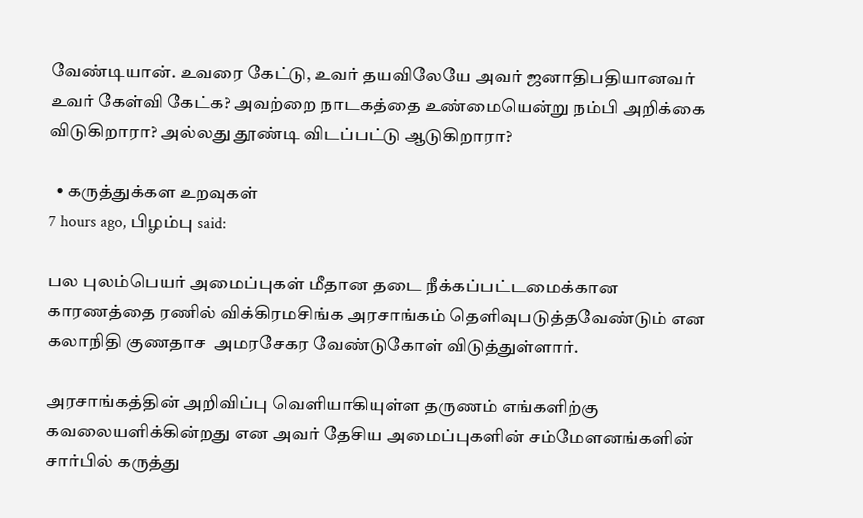வேண்டியான். உவரை கேட்டு, உவர் தயவிலேயே அவர் ஜனாதிபதியானவர் உவர் கேள்வி கேட்க? அவற்றை நாடகத்தை உண்மையென்று நம்பி அறிக்கை விடுகிறாரா? அல்லது தூண்டி விடப்பட்டு ஆடுகிறாரா?

  • கருத்துக்கள உறவுகள்
7 hours ago, பிழம்பு said:

பல புலம்பெயர் அமைப்புகள் மீதான தடை நீக்கப்பட்டமைக்கான காரணத்தை ரணில் விக்கிரமசிங்க அரசாங்கம் தெளிவுபடுத்தவேண்டும் என கலாநிதி குணதாச  அமரசேகர வேண்டுகோள் விடுத்துள்ளார்.

அரசாங்கத்தின் அறிவிப்பு வெளியாகியுள்ள தருணம் எங்களிற்கு கவலையளிக்கின்றது என அவர் தேசிய அமைப்புகளின் சம்மேளனங்களின் சார்பில் கருத்து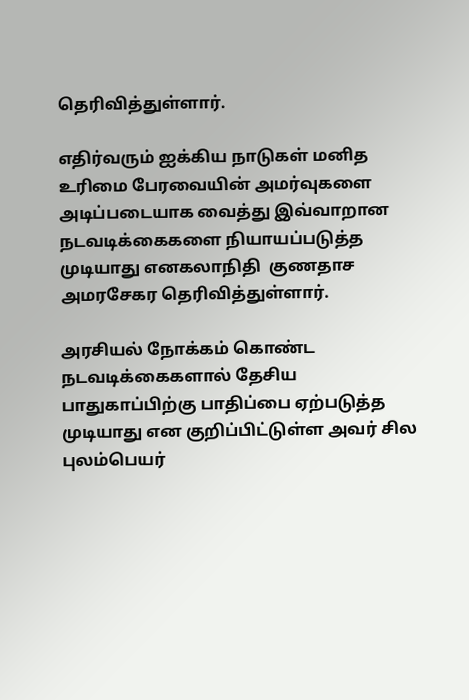தெரிவித்துள்ளார்.

எதிர்வரும் ஐக்கிய நாடுகள் மனித உரிமை பேரவையின் அமர்வுகளை அடிப்படையாக வைத்து இவ்வாறான நடவடிக்கைகளை நியாயப்படுத்த முடியாது எனகலாநிதி  குணதாச அமரசேகர தெரிவித்துள்ளார்.

அரசியல் நோக்கம் கொண்ட நடவடிக்கைகளால் தேசிய பாதுகாப்பிற்கு பாதிப்பை ஏற்படுத்த முடியாது என குறிப்பிட்டுள்ள அவர் சில புலம்பெயர்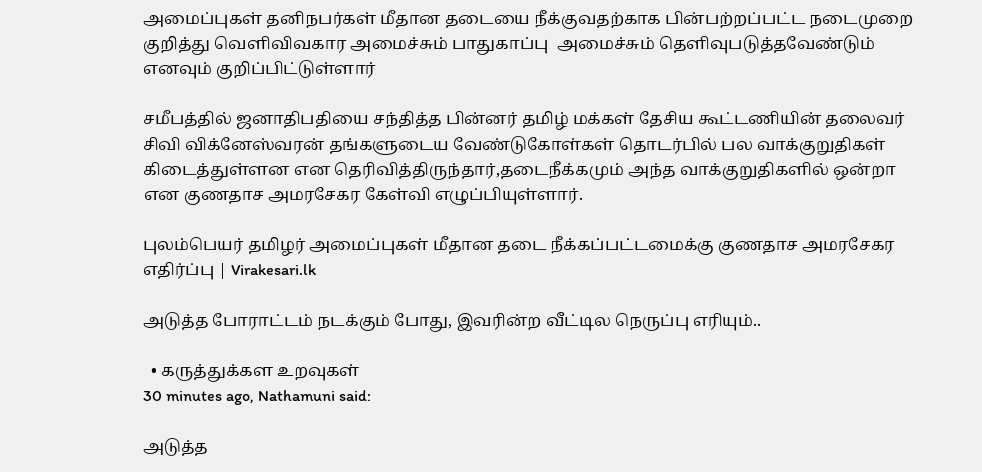அமைப்புகள் தனிநபர்கள் மீதான தடையை நீக்குவதற்காக பின்பற்றப்பட்ட நடைமுறை  குறித்து வெளிவிவகார அமைச்சும் பாதுகாப்பு  அமைச்சும் தெளிவுபடுத்தவேண்டும் எனவும் குறிப்பிட்டுள்ளார்

சமீபத்தில் ஜனாதிபதியை சந்தித்த பின்னர் தமிழ் மக்கள் தேசிய கூட்டணியின் தலைவர் சிவி விக்னேஸ்வரன் தங்களுடைய வேண்டுகோள்கள் தொடர்பில் பல வாக்குறுதிகள் கிடைத்துள்ளன என தெரிவித்திருந்தார்,தடைநீக்கமும் அந்த வாக்குறுதிகளில் ஒன்றா என குணதாச அமரசேகர கேள்வி எழுப்பியுள்ளார்.

புலம்பெயர் தமிழர் அமைப்புகள் மீதான தடை நீக்கப்பட்டமைக்கு குணதாச அமரசேகர எதிர்ப்பு | Virakesari.lk

அடுத்த போராட்டம் நடக்கும் போது, இவரின்ற வீட்டில நெருப்பு எரியும்..

  • கருத்துக்கள உறவுகள்
30 minutes ago, Nathamuni said:

அடுத்த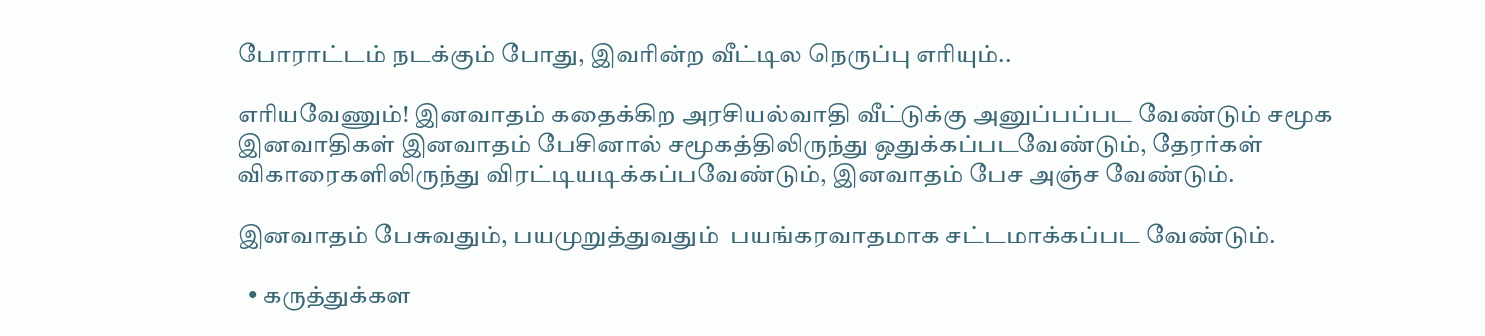போராட்டம் நடக்கும் போது, இவரின்ற வீட்டில நெருப்பு எரியும்..

எரியவேணும்! இனவாதம் கதைக்கிற அரசியல்வாதி வீட்டுக்கு அனுப்பப்பட வேண்டும் சமூக இனவாதிகள் இனவாதம் பேசினால் சமூகத்திலிருந்து ஒதுக்கப்படவேண்டும், தேரர்கள் விகாரைகளிலிருந்து விரட்டியடிக்கப்பவேண்டும், இனவாதம் பேச அஞ்ச வேண்டும்.

இனவாதம் பேசுவதும், பயமுறுத்துவதும்  பயங்கரவாதமாக சட்டமாக்கப்பட வேண்டும்.

  • கருத்துக்கள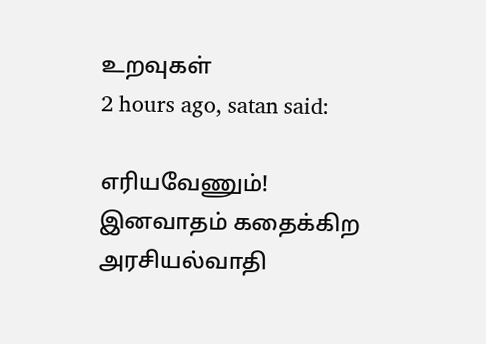உறவுகள்
2 hours ago, satan said:

எரியவேணும்! இனவாதம் கதைக்கிற அரசியல்வாதி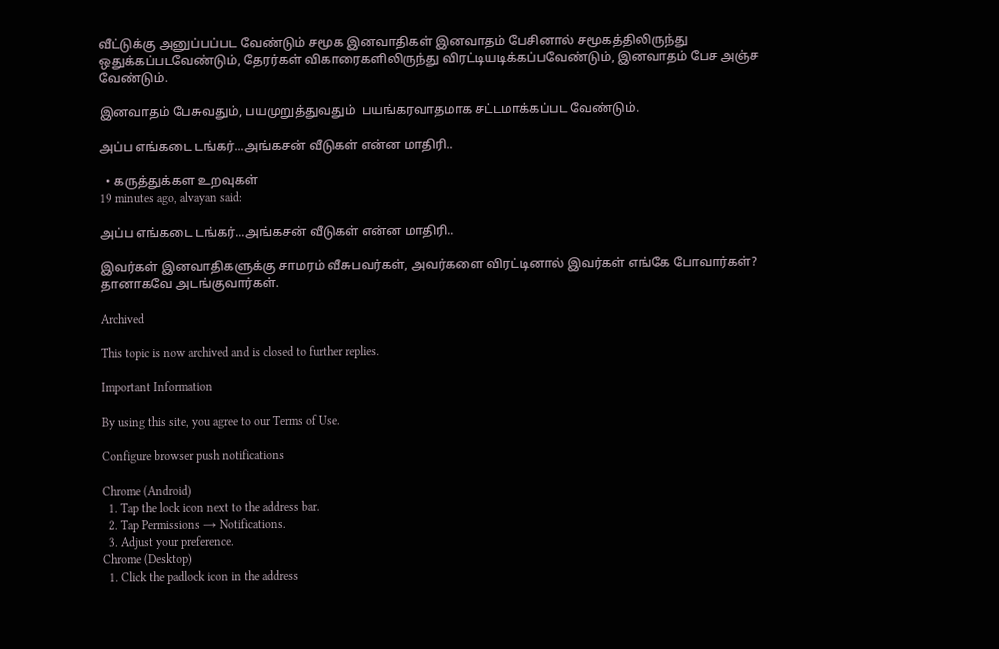வீட்டுக்கு அனுப்பப்பட வேண்டும் சமூக இனவாதிகள் இனவாதம் பேசினால் சமூகத்திலிருந்து ஒதுக்கப்படவேண்டும், தேரர்கள் விகாரைகளிலிருந்து விரட்டியடிக்கப்பவேண்டும், இனவாதம் பேச அஞ்ச வேண்டும்.

இனவாதம் பேசுவதும், பயமுறுத்துவதும்  பயங்கரவாதமாக சட்டமாக்கப்பட வேண்டும்.

அப்ப எங்கடை டங்கர்...அங்கசன் வீடுகள் என்ன மாதிரி..

  • கருத்துக்கள உறவுகள்
19 minutes ago, alvayan said:

அப்ப எங்கடை டங்கர்...அங்கசன் வீடுகள் என்ன மாதிரி..

இவர்கள் இனவாதிகளுக்கு சாமரம் வீசுபவர்கள், அவர்களை விரட்டினால் இவர்கள் எங்கே போவார்கள்? தானாகவே அடங்குவார்கள்.

Archived

This topic is now archived and is closed to further replies.

Important Information

By using this site, you agree to our Terms of Use.

Configure browser push notifications

Chrome (Android)
  1. Tap the lock icon next to the address bar.
  2. Tap Permissions → Notifications.
  3. Adjust your preference.
Chrome (Desktop)
  1. Click the padlock icon in the address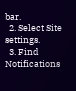bar.
  2. Select Site settings.
  3. Find Notifications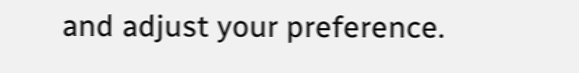and adjust your preference.